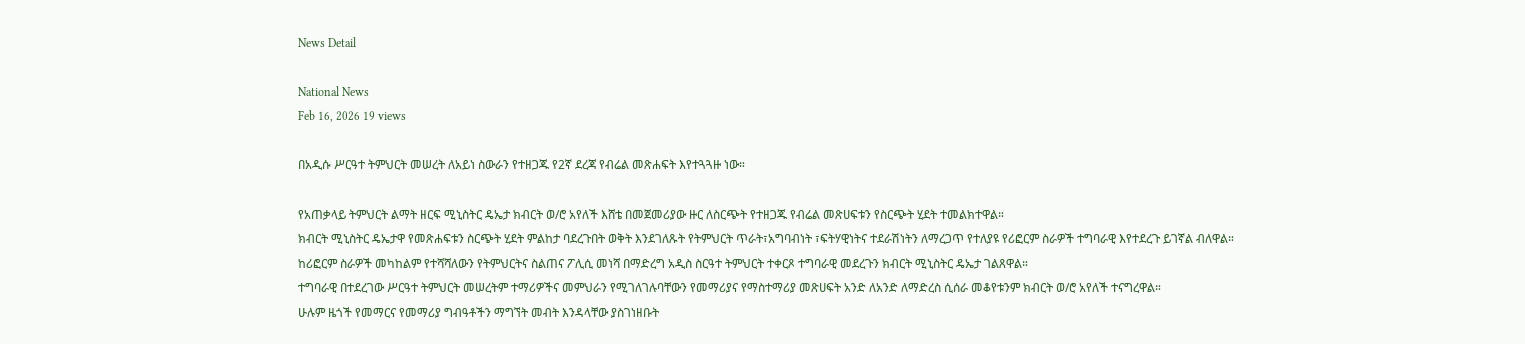News Detail

National News
Feb 16, 2026 19 views

በአዲሱ ሥርዓተ ትምህርት መሠረት ለአይነ ስውራን የተዘጋጁ የ2ኛ ደረጃ የብሬል መጽሐፍት እየተጓጓዙ ነው።

የአጠቃላይ ትምህርት ልማት ዘርፍ ሚኒስትር ዴኤታ ክብርት ወ/ሮ አየለች እሸቴ በመጀመሪያው ዙር ለስርጭት የተዘጋጁ የብሬል መጽሀፍቱን የስርጭት ሂደት ተመልክተዋል።
ክብርት ሚኒስትር ዴኤታዋ የመጽሐፍቱን ስርጭት ሂደት ምልከታ ባደረጉበት ወቅት እንደገለጹት የትምህርት ጥራት፣አግባብነት ፣ፍትሃዊነትና ተደራሽነትን ለማረጋጥ የተለያዩ የሪፎርም ስራዎች ተግባራዊ እየተደረጉ ይገኛል ብለዋል።
ከሪፎርም ስራዎች መካከልም የተሻሻለውን የትምህርትና ስልጠና ፖሊሲ መነሻ በማድረግ አዲስ ስርዓተ ትምህርት ተቀርጾ ተግባራዊ መደረጉን ክብርት ሚኒስትር ዴኤታ ገልጸዋል።
ተግባራዊ በተደረገው ሥርዓተ ትምህርት መሠረትም ተማሪዎችና መምህራን የሚገለገሉባቸውን የመማሪያና የማስተማሪያ መጽሀፍት አንድ ለአንድ ለማድረስ ሲሰራ መቆየቱንም ክብርት ወ/ሮ አየለች ተናግረዋል።
ሁሉም ዜጎች የመማርና የመማሪያ ግብዓቶችን ማግኘት መብት እንዳላቸው ያስገነዘቡት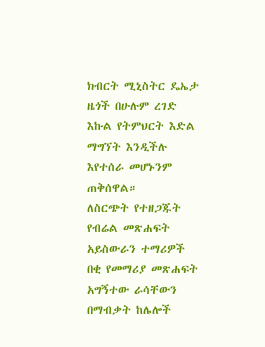ክብርት ሚኒስትር ዴኤታ ዜጎች በሁሉም ረገድ እኩል የትምህርት እድል ማግኘት እንዲችሉ እየተሰራ መሆኑንም ጠቅሰዋል።
ለስርጭት የተዘጋጁት የብሬል መጽሐፍት አይስውራን ተማሪዎች በቂ የመማሪያ መጽሐፍት አግኝተው ራሳቸውን በማብቃት ከሌሎች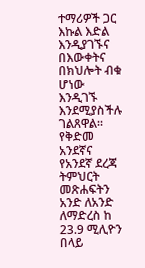ተማሪዎች ጋር እኩል እድል እንዲያገኙና በእውቀትና በክህሎት ብቁ ሆነው እንዲገኙ እንደሚያስችሉ ገልጸዋል።
የቅድመ አንደኛና የአንደኛ ደረጃ ትምህርት መጽሐፍትን አንድ ለአንድ ለማድረስ ከ 23.9 ሚሊዮን በላይ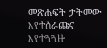መጽሐፍት ታትመው እየተሰራጩና እየተጓጓዙ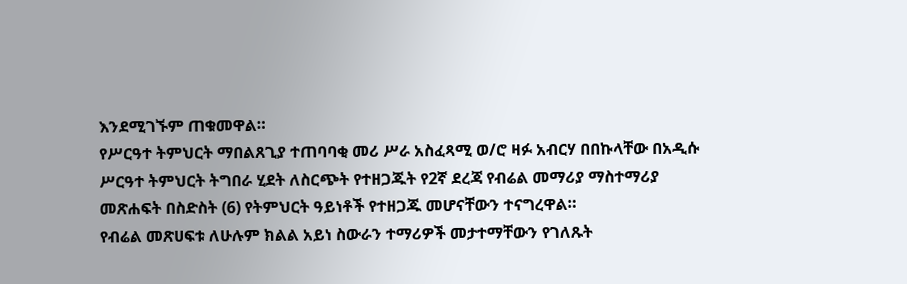እንደሚገኙም ጠቁመዋል።
የሥርዓተ ትምህርት ማበልጸጊያ ተጠባባቂ መሪ ሥራ አስፈጻሚ ወ/ሮ ዛፉ አብርሃ በበኩላቸው በአዲሱ ሥርዓተ ትምህርት ትግበራ ሂደት ለስርጭት የተዘጋጁት የ2ኛ ደረጃ የብሬል መማሪያ ማስተማሪያ መጽሐፍት በስድስት (6) የትምህርት ዓይነቶች የተዘጋጁ መሆናቸውን ተናግረዋል።
የብሬል መጽሀፍቱ ለሁሉም ክልል አይነ ስውራን ተማሪዎች መታተማቸውን የገለጹት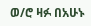ወ/ሮ ዛፉ በአሁኑ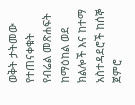ወቅት ታትመው የተጠናቀቁት የብሬል መጽሐፍት ከማዕከል ወደ ክልሎች እና ከተማ አስተዳደሮች ከሰኞ ጀምሮ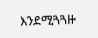እንደሚጓጓዙ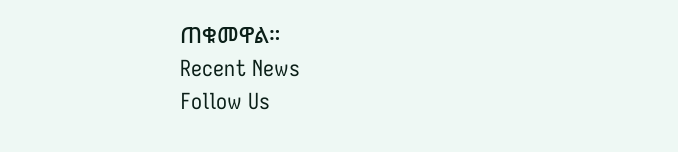ጠቁመዋል።
Recent News
Follow Us